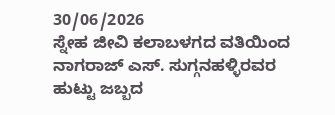30/06/2026
ಸ್ನೇಹ ಜೀವಿ ಕಲಾಬಳಗದ ವತಿಯಿಂದ
ನಾಗರಾಜ್ ಎಸ್. ಸುಗ್ಗನಹಳ್ಳಿರವರ ಹುಟ್ಟು ಜಬ್ಬದ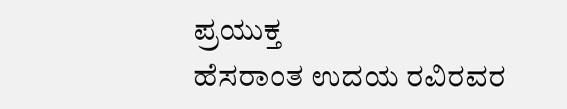ಪ್ರಯುಕ್ತ
ಹೆಸರಾಂತ ಉದಯ ರವಿರವರ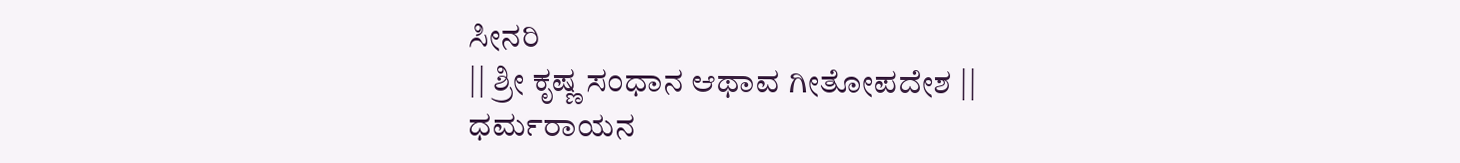ಸೀನರಿ
|| ಶ್ರೀ ಕೃಷ್ಣ ಸಂಧಾನ ಆಥಾವ ಗೀತೋಪದೇಶ ||
ಧರ್ಮರಾಯನ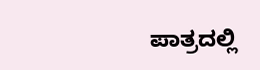ಪಾತ್ರದಲ್ಲಿ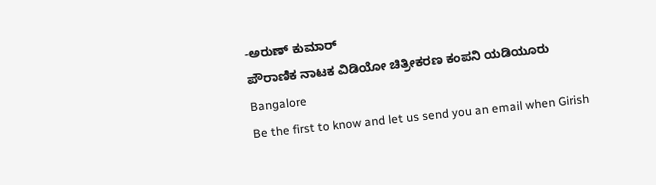-ಅರುಣ್ ಕುಮಾರ್
ಪೌರಾಣಿಕ ನಾಟಕ ವಿಡಿಯೋ ಚಿತ್ರೀಕರಣ ಕಂಪನಿ ಯಡಿಯೂರು
Bangalore
Be the first to know and let us send you an email when Girish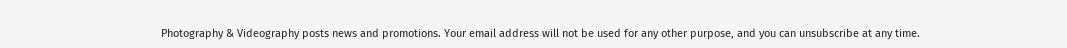Photography & Videography posts news and promotions. Your email address will not be used for any other purpose, and you can unsubscribe at any time.